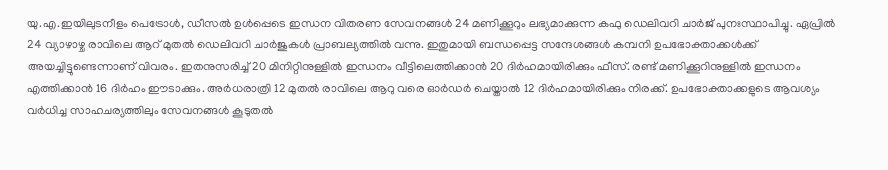യു.എ.ഇയിലുടനീളം പെട്രോൾ, ഡീസൽ ഉൾപ്പെടെ ഇന്ധന വിതരണ സേവനങ്ങൾ 24 മണിക്കൂറും ലഭ്യമാക്കുന്ന കഫു ഡെലിവറി ചാർജ് പുനഃസ്ഥാപിച്ചു. ഏപ്രിൽ 24 വ്യാഴാഴ്ച രാവിലെ ആറ് മുതൽ ഡെലിവറി ചാർജുകൾ പ്രാബല്യത്തിൽ വന്നു. ഇതുമായി ബന്ധപ്പെട്ട സന്ദേശങ്ങൾ കമ്പനി ഉപഭോക്താക്കൾക്ക് അയച്ചിട്ടുണ്ടെന്നാണ് വിവരം. ഇതനുസരിച്ച് 20 മിനിറ്റിനുള്ളിൽ ഇന്ധനം വീട്ടിലെത്തിക്കാൻ 20 ദിർഹമായിരിക്കും ഫീസ്. രണ്ട് മണിക്കൂറിനുള്ളിൽ ഇന്ധനം എത്തിക്കാൻ 16 ദിർഹം ഈടാക്കും. അർധരാത്രി 12 മുതൽ രാവിലെ ആറു വരെ ഓർഡർ ചെയ്താൽ 12 ദിർഹമായിരിക്കും നിരക്ക്. ഉപഭോക്താക്കളുടെ ആവശ്യം വർധിച്ച സാഹചര്യത്തിലും സേവനങ്ങൾ കൂടുതൽ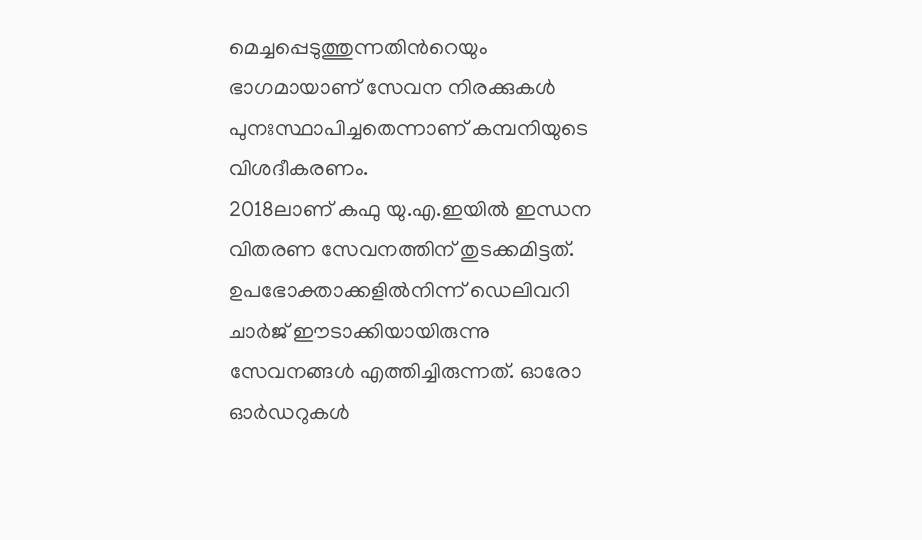മെച്ചപ്പെടുത്തുന്നതിൻറെയും ഭാഗമായാണ് സേവന നിരക്കുകൾ പുനഃസ്ഥാപിച്ചതെന്നാണ് കമ്പനിയുടെ വിശദീകരണം.
2018ലാണ് കഫു യു.എ.ഇയിൽ ഇന്ധന വിതരണ സേവനത്തിന് തുടക്കമിട്ടത്. ഉപഭോക്താക്കളിൽനിന്ന് ഡെലിവറി ചാർജ് ഈടാക്കിയായിരുന്നു സേവനങ്ങൾ എത്തിച്ചിരുന്നത്. ഓരോ ഓർഡറുകൾ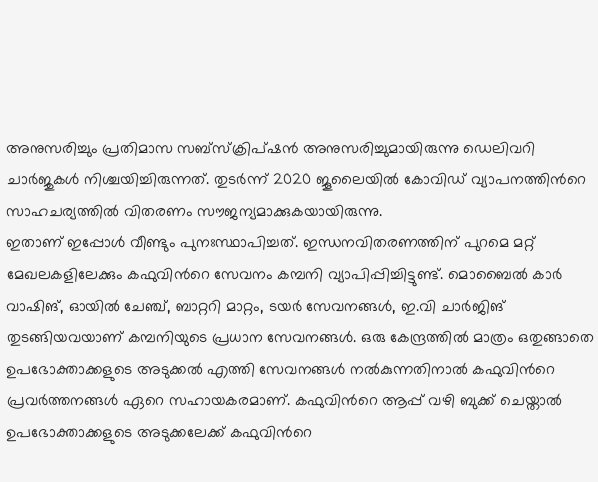അനുസരിച്ചും പ്രതിമാസ സബ്സ്ക്രിപ്ഷൻ അനുസരിച്ചുമായിരുന്നു ഡെലിവറി ചാർജുകൾ നിശ്ചയിച്ചിരുന്നത്. തുടർന്ന് 2020 ജൂലൈയിൽ കോവിഡ് വ്യാപനത്തിൻറെ സാഹചര്യത്തിൽ വിതരണം സൗജന്യമാക്കുകയായിരുന്നു.
ഇതാണ് ഇപ്പോൾ വീണ്ടും പുനഃസ്ഥാപിച്ചത്. ഇന്ധനവിതരണത്തിന് പുറമെ മറ്റ് മേഖലകളിലേക്കും കഫുവിൻറെ സേവനം കമ്പനി വ്യാപിപ്പിച്ചിട്ടുണ്ട്. മൊബൈൽ കാർ വാഷിങ്, ഓയിൽ ചേഞ്ച്, ബാറ്ററി മാറ്റം, ടയർ സേവനങ്ങൾ, ഇ.വി ചാർജിങ് തുടങ്ങിയവയാണ് കമ്പനിയുടെ പ്രധാന സേവനങ്ങൾ. ഒരു കേന്ദ്രത്തിൽ മാത്രം ഒതുങ്ങാതെ ഉപഭോക്താക്കളുടെ അടുക്കൽ എത്തി സേവനങ്ങൾ നൽകുന്നതിനാൽ കഫുവിൻറെ പ്രവർത്തനങ്ങൾ ഏറെ സഹായകരമാണ്. കഫുവിൻറെ ആപ്പ് വഴി ബുക്ക് ചെയ്താൽ ഉപഭോക്താക്കളുടെ അടുക്കലേക്ക് കഫുവിൻറെ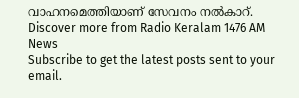വാഹനമെത്തിയാണ് സേവനം നൽകാറ്.
Discover more from Radio Keralam 1476 AM News
Subscribe to get the latest posts sent to your email.